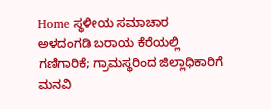Home ಸ್ಥಳೀಯ ಸಮಾಚಾರ ಅಳದಂಗಡಿ ಬರಾಯ ಕೆರೆಯಲ್ಲಿ ಗಣಿಗಾರಿಕೆ; ಗ್ರಾಮಸ್ಥರಿಂದ ಜಿಲ್ಲಾಧಿಕಾರಿಗೆ ಮನವಿ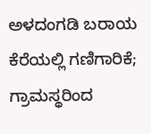ಅಳದಂಗಡಿ ಬರಾಯ ಕೆರೆಯಲ್ಲಿ ಗಣಿಗಾರಿಕೆ; ಗ್ರಾಮಸ್ಥರಿಂದ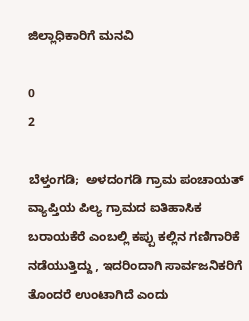ಜಿಲ್ಲಾಧಿಕಾರಿಗೆ ಮನವಿ

0
2

ಬೆಳ್ತಂಗಡಿ;  ಅಳದಂಗಡಿ ಗ್ರಾಮ ಪಂಚಾಯತ್ ವ್ಯಾಪ್ತಿಯ ಪಿಲ್ಯ ಗ್ರಾಮದ ಐತಿಹಾಸಿಕ ಬರಾಯಕೆರೆ ಎಂಬಲ್ಲಿ ಕಪ್ಪು ಕಲ್ಲಿನ ಗಣಿಗಾರಿಕೆ ನಡೆಯುತ್ತಿದ್ದು , ಇದರಿಂದಾಗಿ ಸಾರ್ವಜನಿಕರಿಗೆ ತೊಂದರೆ ಉಂಟಾಗಿದೆ ಎಂದು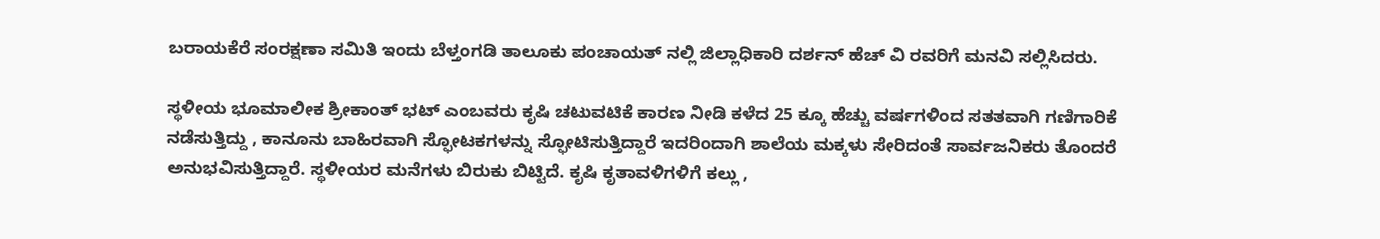ಬರಾಯಕೆರೆ ಸಂರಕ್ಷಣಾ ಸಮಿತಿ ಇಂದು ಬೆಳ್ತಂಗಡಿ ತಾಲೂಕು ಪಂಚಾಯತ್ ನಲ್ಲಿ ಜಿಲ್ಲಾಧಿಕಾರಿ ದರ್ಶನ್ ಹೆಚ್ ವಿ ರವರಿಗೆ ಮನವಿ ಸಲ್ಲಿಸಿದರು.

ಸ್ಥಳೀಯ ಭೂಮಾಲೀಕ ಶ್ರೀಕಾಂತ್ ಭಟ್ ಎಂಬವರು ಕೃಷಿ ಚಟುವಟಿಕೆ ಕಾರಣ ನೀಡಿ ಕಳೆದ 25 ಕ್ಕೂ ಹೆಚ್ಚು ವರ್ಷಗಳಿಂದ ಸತತವಾಗಿ ಗಣಿಗಾರಿಕೆ ನಡೆಸುತ್ತಿದ್ದು , ಕಾನೂನು ಬಾಹಿರವಾಗಿ ಸ್ಫೋಟಕಗಳನ್ನು ಸ್ಫೋಟಿಸುತ್ತಿದ್ದಾರೆ ಇದರಿಂದಾಗಿ ಶಾಲೆಯ ಮಕ್ಕಳು ಸೇರಿದಂತೆ ಸಾರ್ವಜನಿಕರು ತೊಂದರೆ ಅನುಭವಿಸುತ್ತಿದ್ದಾರೆ. ಸ್ಥಳೀಯರ ಮನೆಗಳು ಬಿರುಕು ಬಿಟ್ಟಿದೆ. ಕೃಷಿ ಕೃತಾವಳಿಗಳಿಗೆ ಕಲ್ಲು ,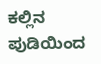ಕಲ್ಲಿನ ಪುಡಿಯಿಂದ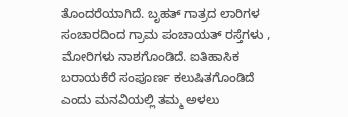ತೊಂದರೆಯಾಗಿದೆ. ಬೃಹತ್ ಗಾತ್ರದ ಲಾರಿಗಳ ಸಂಚಾರದಿಂದ ಗ್ರಾಮ ಪಂಚಾಯತ್ ರಸ್ತೆಗಳು , ಮೋರಿಗಳು ನಾಶಗೊಂಡಿದೆ. ಐತಿಹಾಸಿಕ ಬರಾಯಕೆರೆ ಸಂಪೂರ್ಣ ಕಲುಷಿತಗೊಂಡಿದೆ ಎಂದು ಮನವಿಯಲ್ಲಿ ತಮ್ಮ ಅಳಲು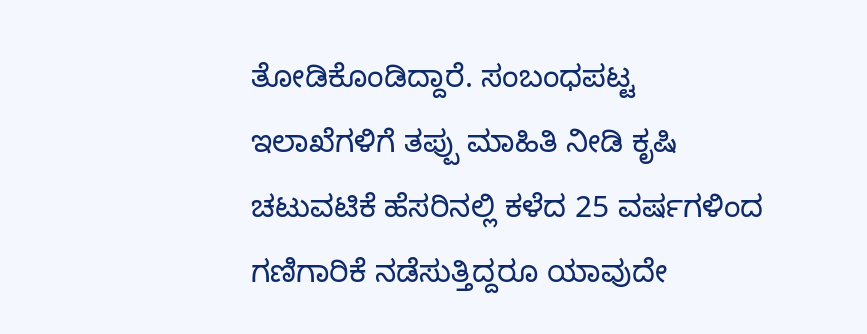ತೋಡಿಕೊಂಡಿದ್ದಾರೆ‌. ಸಂಬಂಧಪಟ್ಟ ಇಲಾಖೆಗಳಿಗೆ ತಪ್ಪು ಮಾಹಿತಿ ನೀಡಿ ಕೃಷಿ ಚಟುವಟಿಕೆ ಹೆಸರಿನಲ್ಲಿ ಕಳೆದ 25 ವರ್ಷಗಳಿಂದ ಗಣಿಗಾರಿಕೆ ನಡೆಸುತ್ತಿದ್ದರೂ ಯಾವುದೇ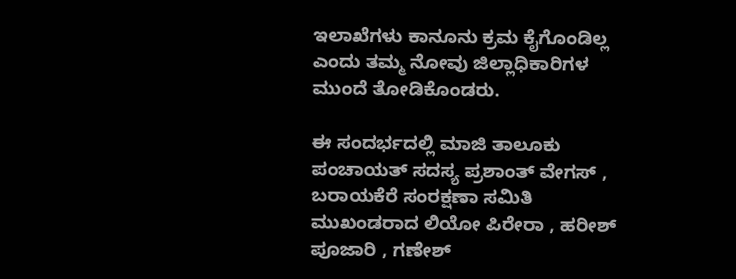ಇಲಾಖೆಗಳು ಕಾನೂನು ಕ್ರಮ ಕೈಗೊಂಡಿಲ್ಲ ಎಂದು ತಮ್ಮ ನೋವು ಜಿಲ್ಲಾಧಿಕಾರಿಗಳ ಮುಂದೆ ತೋಡಿಕೊಂಡರು.

ಈ ಸಂದರ್ಭದಲ್ಲಿ ಮಾಜಿ ತಾಲೂಕು ಪಂಚಾಯತ್ ಸದಸ್ಯ ಪ್ರಶಾಂತ್ ವೇಗಸ್ , ಬರಾಯಕೆರೆ ಸಂರಕ್ಷಣಾ ಸಮಿತಿ ಮುಖಂಡರಾದ ಲಿಯೋ ಪಿರೇರಾ , ಹರೀಶ್ ಪೂಜಾರಿ , ಗಣೇಶ್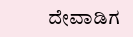ದೇವಾಡಿಗ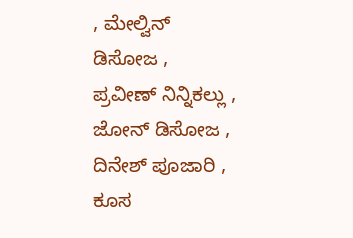, ಮೇಲ್ವಿನ್ ಡಿಸೋಜ , ಪ್ರವೀಣ್ ನಿನ್ನಿಕಲ್ಲು , ಜೋನ್ ಡಿಸೋಜ , ದಿನೇಶ್ ಪೂಜಾರಿ , ಕೂಸ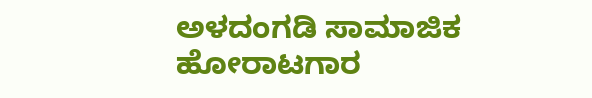ಅಳದಂಗಡಿ ಸಾಮಾಜಿಕ ಹೋರಾಟಗಾರ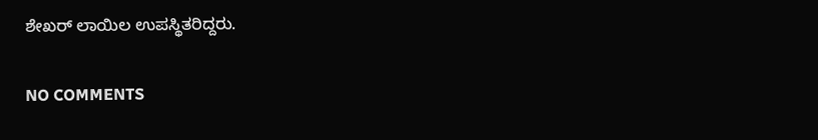ಶೇಖರ್ ಲಾಯಿಲ ಉಪಸ್ಥಿತರಿದ್ದರು.

NO COMMENTS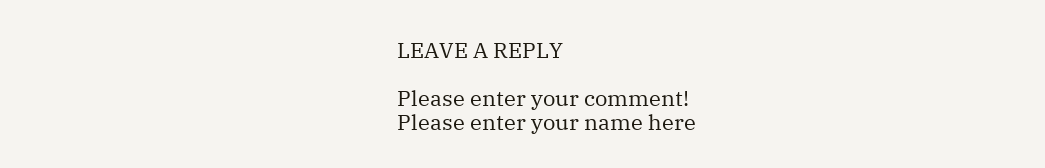LEAVE A REPLY

Please enter your comment!
Please enter your name here